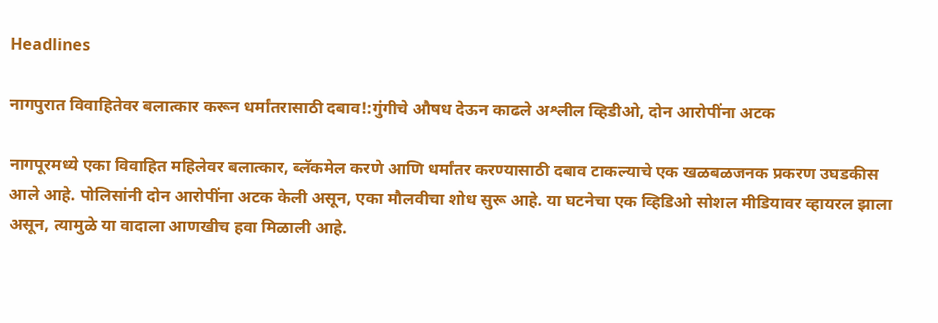Headlines

नागपुरात विवाहितेवर बलात्कार करून धर्मांतरासाठी दबाव!:गुंगीचे औषध देऊन काढले अश्लील व्हिडीओ, दोन आरोपींना अटक

नागपूरमध्ये एका विवाहित महिलेवर बलात्कार, ब्लॅकमेल करणे आणि धर्मांतर करण्यासाठी दबाव टाकल्याचे एक खळबळजनक प्रकरण उघडकीस आले आहे. पोलिसांनी दोन आरोपींना अटक केली असून, एका मौलवीचा शोध सुरू आहे. या घटनेचा एक व्हिडिओ सोशल मीडियावर व्हायरल झाला असून, त्यामुळे या वादाला आणखीच हवा मिळाली आहे.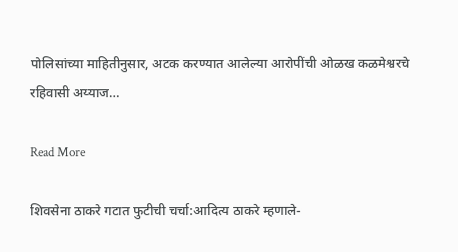पोलिसांच्या माहितीनुसार, अटक करण्यात आलेल्या आरोपींची ओळख कळमेश्वरचे रहिवासी अय्याज…

Read More

शिवसेना ठाकरे गटात फुटीची चर्चा:आदित्य ठाकरे म्हणाले-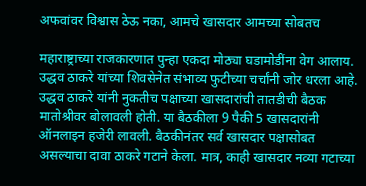अफवांवर विश्वास ठेऊ नका, आमचे खासदार आमच्या सोबतच

महाराष्ट्राच्या राजकारणात पुन्हा एकदा मोठ्या घडामोडींना वेग आलाय. उद्धव ठाकरे यांच्या शिवसेनेत संभाव्य फुटीच्या चर्चांनी जोर धरला आहे. उद्धव ठाकरे यांनी नुकतीच पक्षाच्या खासदारांची तातडीची बैठक मातोश्रीवर बोलावली होती. या बैठकीला 9 पैकी 5 खासदारांनी ऑनलाइन हजेरी लावली. बैठकीनंतर सर्व खासदार पक्षासोबत असल्याचा दावा ठाकरे गटाने केला. मात्र, काही खासदार नव्या गटाच्या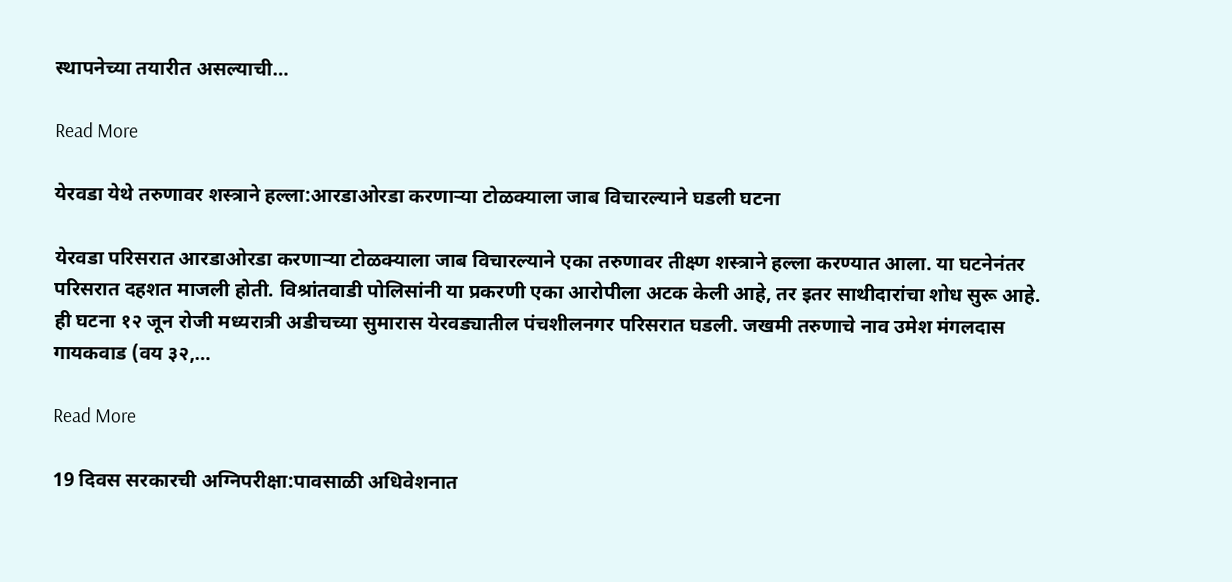स्थापनेच्या तयारीत असल्याची…

Read More

येरवडा येथे तरुणावर शस्त्राने हल्ला:आरडाओरडा करणाऱ्या टोळक्याला जाब विचारल्याने घडली घटना

येरवडा परिसरात आरडाओरडा करणाऱ्या टोळक्याला जाब विचारल्याने एका तरुणावर तीक्ष्ण शस्त्राने हल्ला करण्यात आला. या घटनेनंतर परिसरात दहशत माजली होती. विश्रांतवाडी पोलिसांनी या प्रकरणी एका आरोपीला अटक केली आहे, तर इतर साथीदारांचा शोध सुरू आहे. ही घटना १२ जून रोजी मध्यरात्री अडीचच्या सुमारास येरवड्यातील पंचशीलनगर परिसरात घडली. जखमी तरुणाचे नाव उमेश मंगलदास गायकवाड (वय ३२,…

Read More

19 दिवस सरकारची अग्निपरीक्षा:पावसाळी अधिवेशनात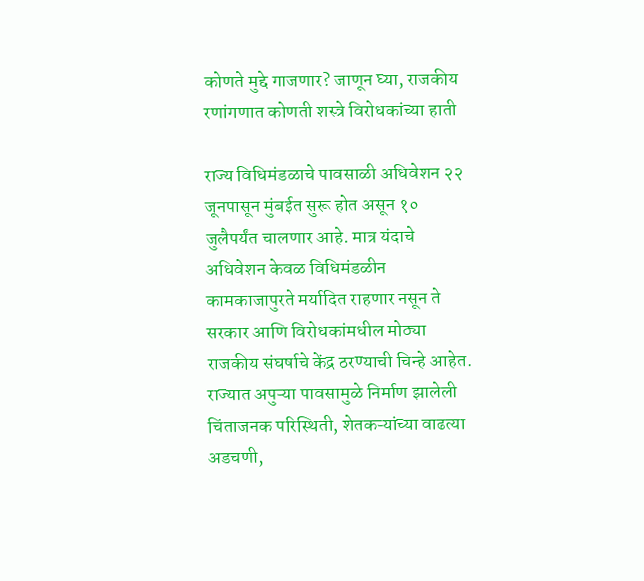कोणते मुद्दे गाजणार? जाणून घ्या, राजकीय रणांगणात कोणती शस्त्रे विरोधकांच्या हाती

राज्य विधिमंडळाचे पावसाळी अधिवेशन २२ जूनपासून मुंबईत सुरू होत असून १० जुलैपर्यंत चालणार आहे. मात्र यंदाचे अधिवेशन केवळ विधिमंडळीन कामकाजापुरते मर्यादित राहणार नसून ते सरकार आणि विरोधकांमधील मोठ्या राजकीय संघर्षाचे केंद्र ठरण्याची चिन्हे आहेत. राज्यात अपुऱ्या पावसामुळे निर्माण झालेली चिंताजनक परिस्थिती, शेतकऱ्यांच्या वाढत्या अडचणी,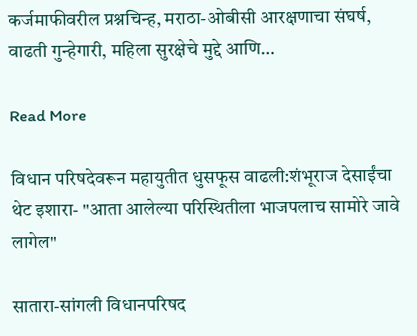कर्जमाफीवरील प्रश्नचिन्ह, मराठा-ओबीसी आरक्षणाचा संघर्ष, वाढती गुन्हेगारी, महिला सुरक्षेचे मुद्दे आणि…

Read More

विधान परिषदेवरून महायुतीत धुसफूस वाढली:शंभूराज देसाईंचा थेट इशारा- "आता आलेल्या परिस्थितीला भाजपलाच सामोरे जावे लागेल"

सातारा-सांगली विधानपरिषद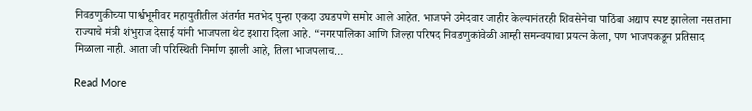निवडणुकीच्या पार्श्वभूमीवर महायुतीतील अंतर्गत मतभेद पुन्हा एकदा उघडपणे समोर आले आहेत. भाजपने उमेदवार जाहीर केल्यानंतरही शिवसेनेचा पाठिंबा अद्याप स्पष्ट झालेला नसताना राज्याचे मंत्री शंभुराज देसाई यांनी भाजपला थेट इशारा दिला आहे. “नगरपालिका आणि जिल्हा परिषद निवडणुकांवेळी आम्ही समन्वयाचा प्रयत्न केला, पण भाजपकडून प्रतिसाद मिळाला नाही. आता जी परिस्थिती निर्माण झाली आहे, तिला भाजपलाच…

Read More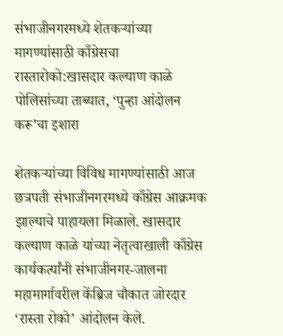संभाजीनगरमध्ये शेतकऱ्यांच्या मागण्यांसाठी काँग्रेसचा रास्तारोको:खासदार कल्याण काळे पोलिसांच्या ताब्यात, ‘पुन्हा आंदोलन करू’चा इशारा

शेतकऱ्यांच्या विविध मागण्यांसाठी आज छत्रपती संभाजीनगरमध्ये काँग्रेस आक्रमक झाल्याचे पाहायला मिळाले. खासदार कल्याण काळे यांच्या नेतृत्वाखाली काँग्रेस कार्यकर्त्यांनी संभाजीनगर-जालना महामार्गावरील केंब्रिज चौकात जोरदार ‘रास्ता रोको’ आंदोलन केले.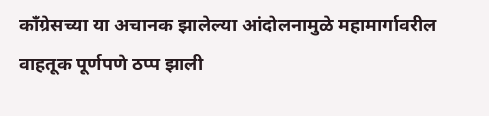काँग्रेसच्या या अचानक झालेल्या आंदोलनामुळे महामार्गावरील वाहतूक पूर्णपणे ठप्प झाली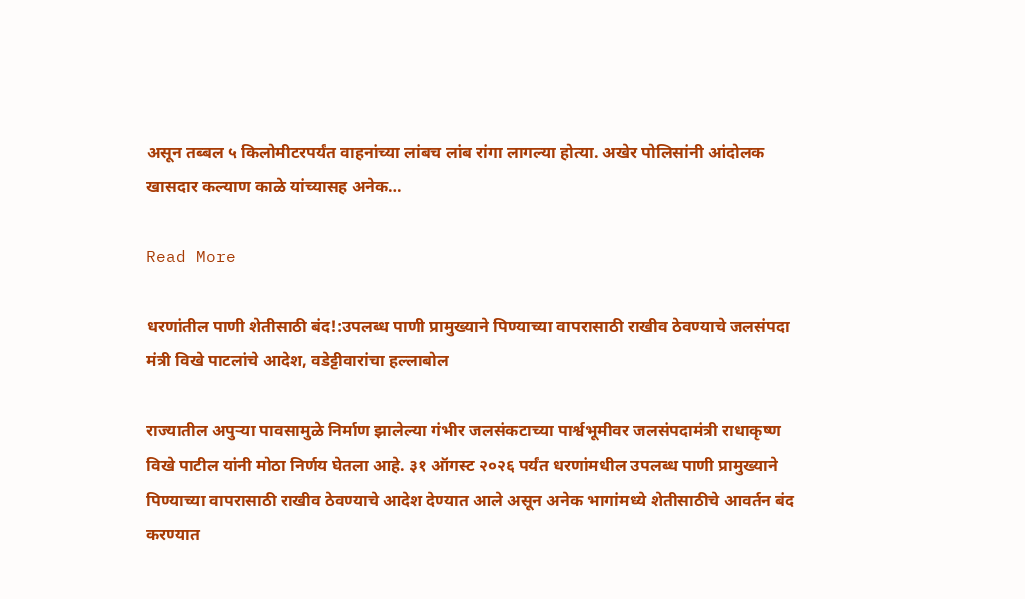असून तब्बल ५ किलोमीटरपर्यंत वाहनांच्या लांबच लांब रांगा लागल्या होत्या. अखेर पोलिसांनी आंदोलक खासदार कल्याण काळे यांच्यासह अनेक…

Read More

धरणांतील पाणी शेतीसाठी बंद!:उपलब्ध पाणी प्रामुख्याने पिण्याच्या वापरासाठी राखीव ठेवण्याचे जलसंपदा मंत्री विखे पाटलांचे आदेश, वडेट्टीवारांचा हल्लाबोल

राज्यातील अपुऱ्या पावसामुळे निर्माण झालेल्या गंभीर जलसंकटाच्या पार्श्वभूमीवर जलसंपदामंत्री राधाकृष्ण विखे पाटील यांनी मोठा निर्णय घेतला आहे. ३१ ऑगस्ट २०२६ पर्यंत धरणांमधील उपलब्ध पाणी प्रामुख्याने पिण्याच्या वापरासाठी राखीव ठेवण्याचे आदेश देण्यात आले असून अनेक भागांमध्ये शेतीसाठीचे आवर्तन बंद करण्यात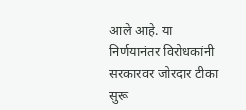आले आहे. या निर्णयानंतर विरोधकांनी सरकारवर जोरदार टीका सुरू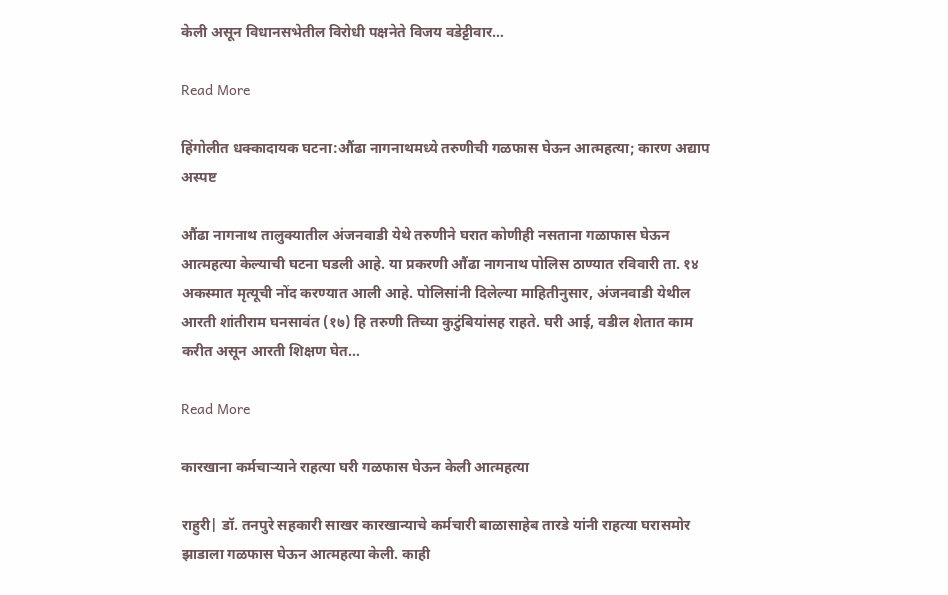केली असून विधानसभेतील विरोधी पक्षनेते विजय वडेट्टीवार…

Read More

हिंगोलीत धक्कादायक घटना:औंढा नागनाथमध्ये तरुणीची गळफास घेऊन आत्महत्या; कारण अद्याप अस्पष्ट

औंढा नागनाथ तालुक्यातील अंजनवाडी येथे तरुणीने घरात कोणीही नसताना गळाफास घेऊन आत्महत्या केल्याची घटना घडली आहे. या प्रकरणी औंढा नागनाथ पोलिस ठाण्यात रविवारी ता. १४ अकस्मात मृत्यूची नोंद करण्यात आली आहे. पोलिसांनी दिलेल्या माहितीनुसार, अंजनवाडी येथील आरती शांतीराम घनसावंत (१७) हि तरुणी तिच्या कुटुंबियांसह राहते. घरी आई, वडील शेतात काम करीत असून आरती शिक्षण घेत…

Read More

कारखाना कर्मचाऱ्याने राहत्या घरी गळफास घेऊन केली आत्महत्या

राहुरी| डॉ. तनपुरे सहकारी साखर कारखान्याचे कर्मचारी बाळासाहेब तारडे यांनी राहत्या घरासमोर झाडाला गळफास घेऊन आत्महत्या केली. काही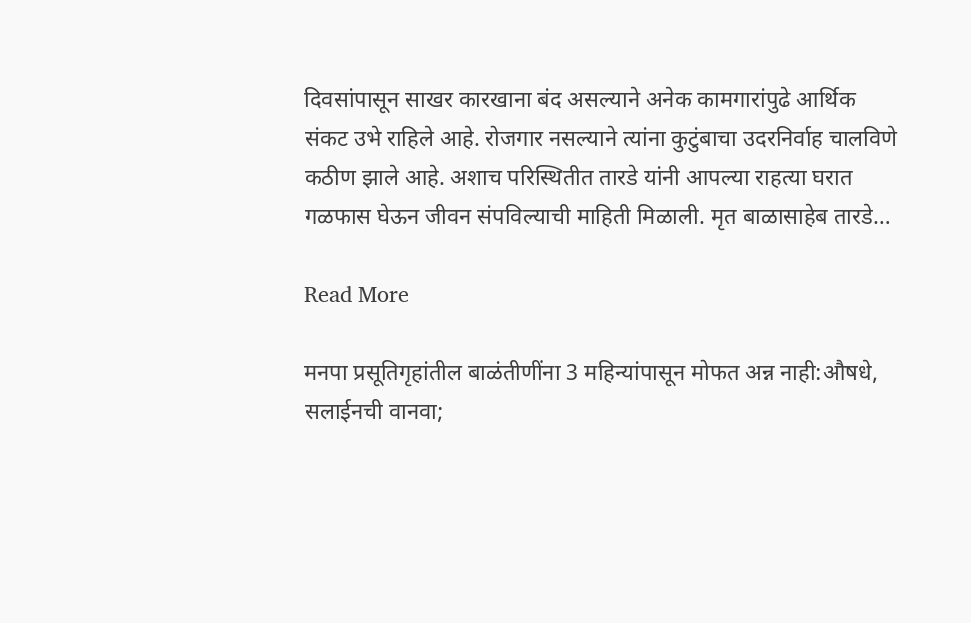दिवसांपासून साखर कारखाना बंद असल्याने अनेक कामगारांपुढे आर्थिक संकट उभे राहिले आहे. रोजगार नसल्याने त्यांना कुटुंबाचा उदरनिर्वाह चालविणे कठीण झाले आहे. अशाच परिस्थितीत तारडे यांनी आपल्या राहत्या घरात गळफास घेऊन जीवन संपविल्याची माहिती मिळाली. मृत बाळासाहेब तारडे…

Read More

मनपा प्रसूतिगृहांतील बाळंतीणींना 3 महिन्यांपासून मोफत अन्न नाही:औषधे, सलाईनची वानवा;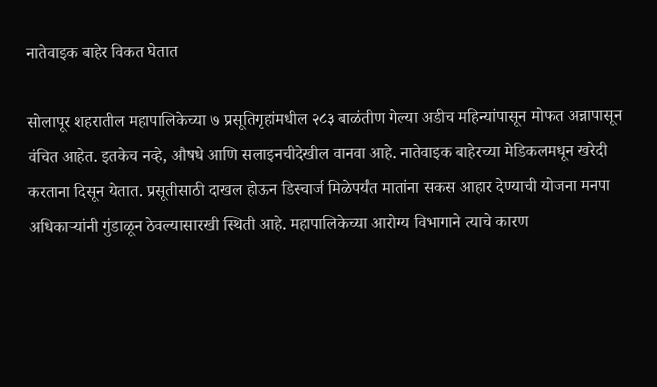नातेवाइक बाहेर विकत घेतात

सोलापूर शहरातील महापालिकेच्या ७ प्रसूतिगृहांमधील २८३ बाळंतीण गेल्या अडीच महिन्यांपासून मोफत अन्नापासून वंचित आहेत. इतकेच नव्हे, औषधे आणि सलाइनचीदेखील वानवा आहे. नातेवाइक बाहेरच्या मेडिकलमधून खरेदी करताना दिसून येतात. प्रसूतीसाठी दाखल होऊन डिस्चार्ज मिळेपर्यंत मातांना सकस आहार देण्याची योजना मनपा अधिकाऱ्यांनी गुंडाळून ठेवल्यासारखी स्थिती आहे. महापालिकेच्या आरोग्य विभागाने त्याचे कारण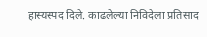हास्यस्पद दिले. काढलेल्या निविदेला प्रतिसाद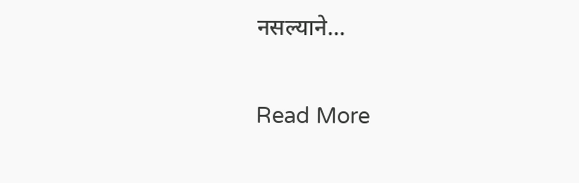नसल्याने…

Read More